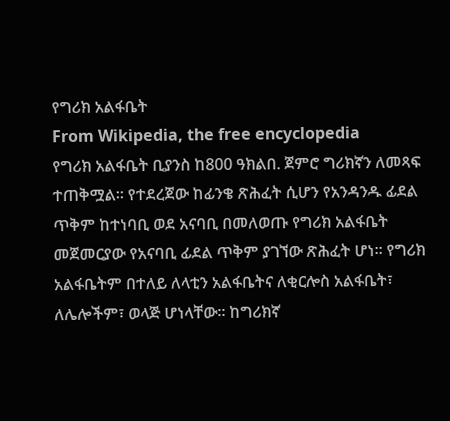የግሪክ አልፋቤት
From Wikipedia, the free encyclopedia
የግሪክ አልፋቤት ቢያንስ ከ800 ዓክልበ. ጀምሮ ግሪክኛን ለመጻፍ ተጠቅሟል። የተደረጀው ከፊንቄ ጽሕፈት ሲሆን የአንዳንዱ ፊደል ጥቅም ከተነባቢ ወደ አናባቢ በመለወጡ የግሪክ አልፋቤት መጀመርያው የአናባቢ ፊደል ጥቅም ያገኘው ጽሕፈት ሆነ። የግሪክ አልፋቤትም በተለይ ለላቲን አልፋቤትና ለቂርሎስ አልፋቤት፣ ለሌሎችም፣ ወላጅ ሆነላቸው። ከግሪክኛ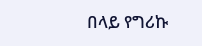በላይ የግሪኩ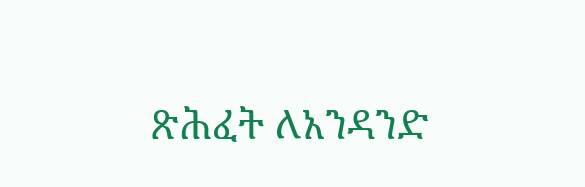ጽሕፈት ለአንዳንድ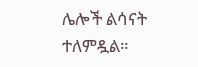ሌሎች ልሳናት ተለምዷል።